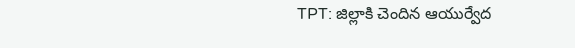TPT: జిల్లాకి చెందిన ఆయుర్వేద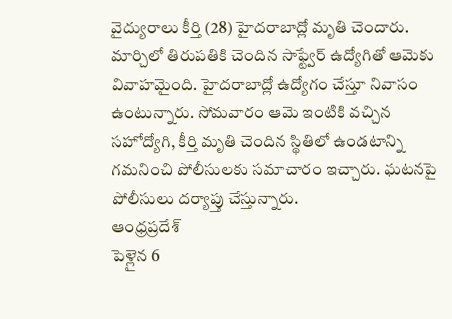వైద్యురాలు కీర్తి (28) హైదరాబాద్లో మృతి చెందారు. మార్చిలో తిరుపతికి చెందిన సాఫ్ట్వేర్ ఉద్యోగితో ఆమెకు వివాహమైంది. హైదరాబాద్లో ఉద్యోగం చేస్తూ నివాసం ఉంటున్నారు. సోమవారం ఆమె ఇంటికి వచ్చిన సహోద్యోగి, కీర్తి మృతి చెందిన స్థితిలో ఉండటాన్ని గమనించి పోలీసులకు సమాచారం ఇచ్చారు. ఘటనపై పోలీసులు దర్యాప్తు చేస్తున్నారు.
ఆంధ్రప్రదేశ్
పెళ్లైన 6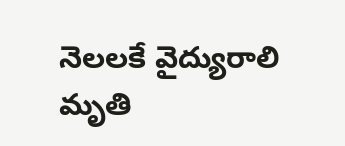నెలలకే వైద్యురాలి మృతి